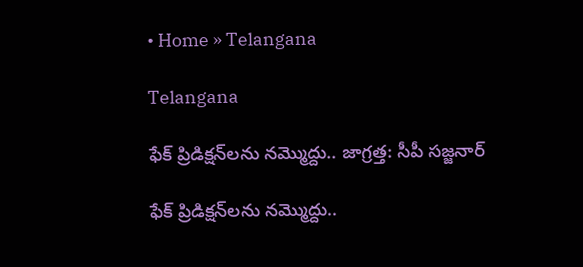• Home » Telangana

Telangana

ఫేక్ ప్రిడిక్షన్‌లను నమ్మొద్దు.. జాగ్రత్త: సీపీ సజ్జనార్

ఫేక్ ప్రిడిక్షన్‌లను నమ్మొద్దు..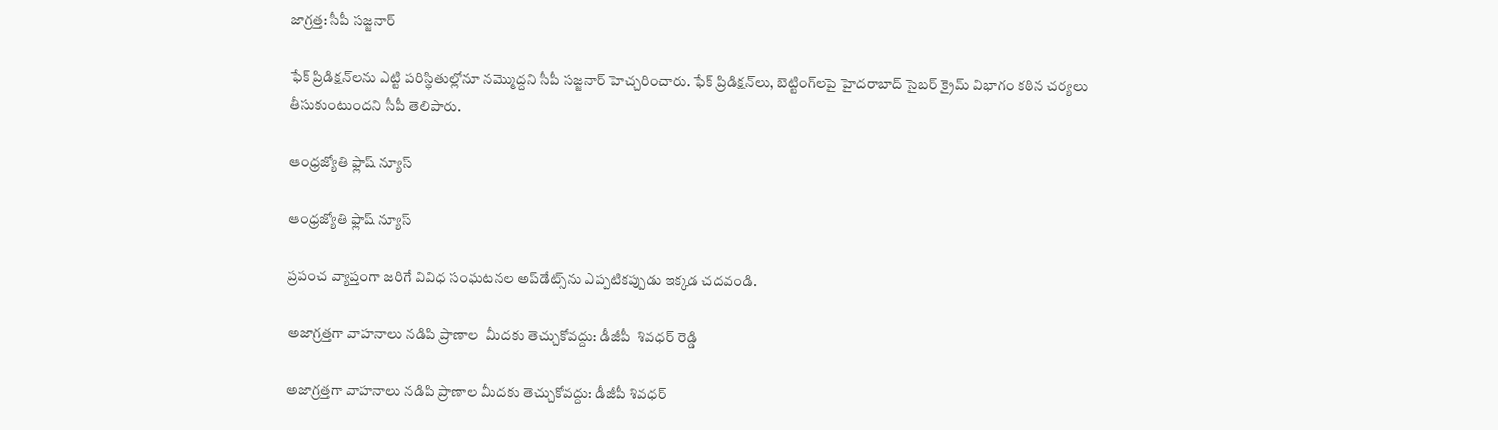జాగ్రత్త: సీపీ సజ్జనార్

ఫేక్ ప్రిడిక్షన్‌లను ఎట్టి పరిస్థితుల్లోనూ నమ్మొద్దని సీపీ సజ్జనార్ హెచ్చరించారు. ఫేక్ ప్రిడిక్షన్‌లు, బెట్టింగ్‌లపై హైదరాబాద్ సైబర్ క్రైమ్ విభాగం కఠిన చర్యలు తీసుకుంటుందని సీపీ తెలిపారు.

ఆంధ్రజ్యోతి ఫ్లాష్ న్యూస్

ఆంధ్రజ్యోతి ఫ్లాష్ న్యూస్

ప్రపంచ వ్యాప్తంగా జరిగే వివిధ సంఘటనల అప్‌డేట్స్‌ను ఎప్పటికప్పుడు ఇక్కడ చదవండి.

అజాగ్రత్తగా వాహనాలు నడిపి ప్రాణాల  మీదకు తెచ్చుకోవద్దు: డీజీపీ  శివధర్ రెడ్డి

అజాగ్రత్తగా వాహనాలు నడిపి ప్రాణాల మీదకు తెచ్చుకోవద్దు: డీజీపీ శివధర్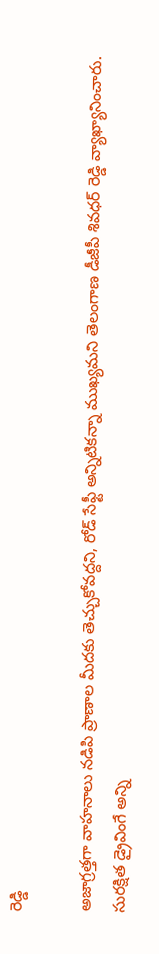రెడ్డి

అజాగ్రత్తగా వాహనాలు నడిపి ప్రాణాల మీదకు తెచ్చుకోవద్దని, రోడ్ సేఫ్టీ అన్నిటికన్నా ముఖ్యమని తెలంగాణ డీజీపీ శివధర్ రెడ్డి వ్యాఖ్యానించారు. సురక్షిత డ్రైవింగే అన్ని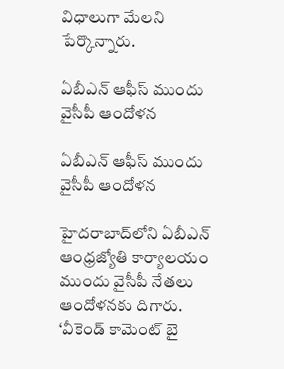విధాలుగా మేలని పేర్కొన్నారు.

ఏబీఎన్ ఆఫీస్‌ ముందు వైసీపీ ఆందోళన

ఏబీఎన్ ఆఫీస్‌ ముందు వైసీపీ ఆందోళన

హైదరాబాద్‌లోని ఏబీఎన్‌ ఆంధ్రజ్యోతి కార్యాలయం ముందు వైసీపీ నేతలు ఆందోళనకు దిగారు. ‘వీకెండ్ కామెంట్ బై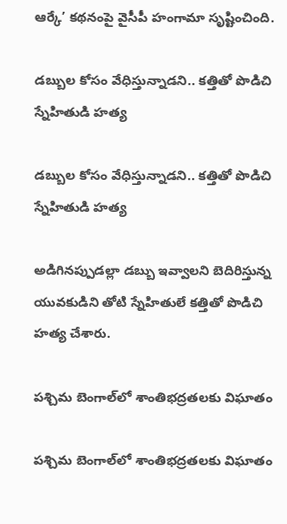ఆర్కే’ కథనంపై వైసీపీ హంగామా సృష్టించింది.

డబ్బుల కోసం వేధిస్తున్నాడని.. కత్తితో పొడిచి స్నేహితుడి హత్య

డబ్బుల కోసం వేధిస్తున్నాడని.. కత్తితో పొడిచి స్నేహితుడి హత్య

అడిగినప్పుడల్లా డబ్బు ఇవ్వాలని బెదిరిస్తున్న యువకుడిని తోటి స్నేహితులే కత్తితో పొడిచి హత్య చేశారు.

పశ్చిమ బెంగాల్‌లో శాంతిభద్రతలకు విఘాతం

పశ్చిమ బెంగాల్‌లో శాంతిభద్రతలకు విఘాతం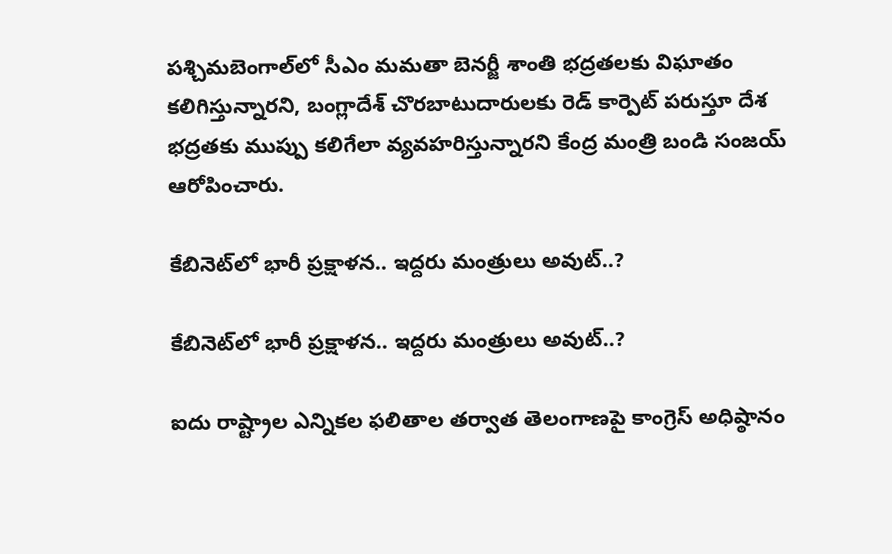పశ్చిమబెంగాల్‌లో సీఎం మమతా బెనర్జీ శాంతి భద్రతలకు విఘాతం కలిగిస్తున్నారని, బంగ్లాదేశ్‌ చొరబాటుదారులకు రెడ్‌ కార్పెట్‌ పరుస్తూ దేశ భద్రతకు ముప్పు కలిగేలా వ్యవహరిస్తున్నారని కేంద్ర మంత్రి బండి సంజయ్‌ ఆరోపించారు.

కేబినెట్‌లో భారీ ప్రక్షాళన.. ఇద్దరు మంత్రులు అవుట్..?

కేబినెట్‌లో భారీ ప్రక్షాళన.. ఇద్దరు మంత్రులు అవుట్..?

ఐదు రాష్ట్రాల ఎన్నికల ఫలితాల తర్వాత తెలంగాణపై కాంగ్రెస్ అధిష్ఠానం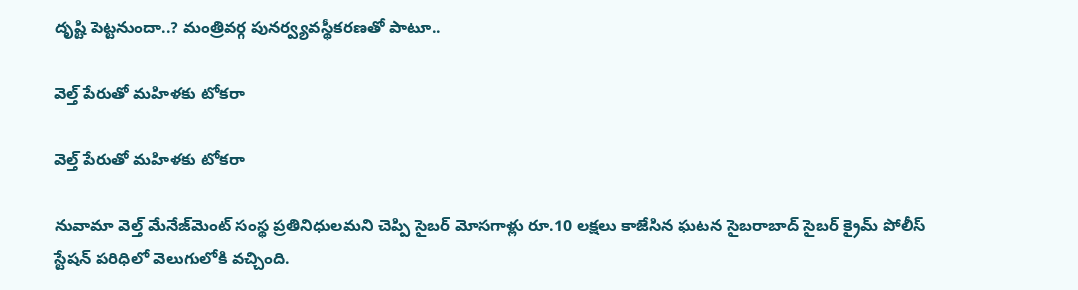దృష్టి పెట్టనుందా..? మంత్రివర్గ పునర్వ్యవస్థీకరణతో పాటూ..

వెల్త్‌ పేరుతో మహిళకు టోకరా

వెల్త్‌ పేరుతో మహిళకు టోకరా

నువామా వెల్త్‌ మేనేజ్‌మెంట్‌ సంస్థ ప్రతినిధులమని చెప్పి సైబర్‌ మోసగాళ్లు రూ.10 లక్షలు కాజేసిన ఘటన సైబరాబాద్‌ సైబర్‌ క్రైమ్‌ పోలీస్‌ స్టేషన్‌ పరిధిలో వెలుగులోకి వచ్చింది.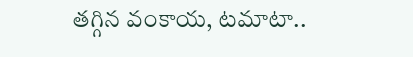తగ్గిన వంకాయ, టమాటా..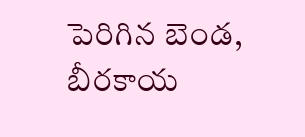పెరిగిన బెండ, బీరకాయ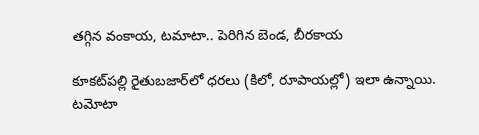తగ్గిన వంకాయ, టమాటా.. పెరిగిన బెండ, బీరకాయ

కూకట్‌పల్లి రైతుబజార్‌లో ధరలు (కిలో, రూపాయల్లో) ఇలా ఉన్నాయి. టమోటా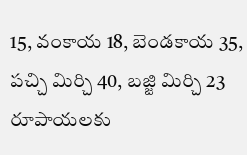15, వంకాయ 18, బెండకాయ 35, పచ్చి మిర్చి 40, బజ్జి మిర్చి 23 రూపాయలకు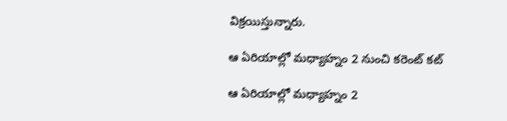విక్రయిస్తున్నారు.

ఆ ఏరియాల్లో మధ్యాహ్నం 2 నుంచి కరెంట్ కట్

ఆ ఏరియాల్లో మధ్యాహ్నం 2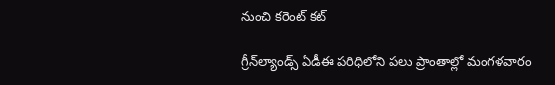నుంచి కరెంట్ కట్

గ్రీన్‌ల్యాండ్స్‌ ఏడీఈ పరిధిలోని పలు ప్రాంతాల్లో మంగళవారం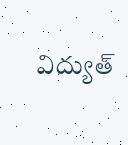విద్యుత్‌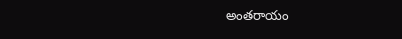అంతరాయం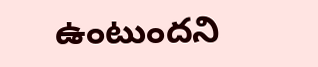ఉంటుందని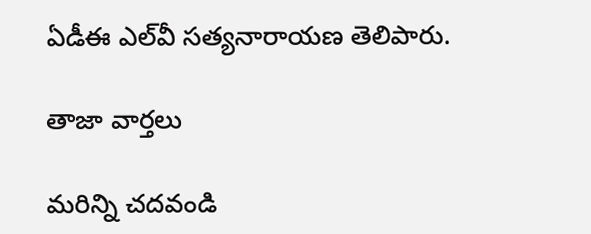ఏడీఈ ఎల్‌వీ సత్యనారాయణ తెలిపారు.

తాజా వార్తలు

మరిన్ని చదవండి